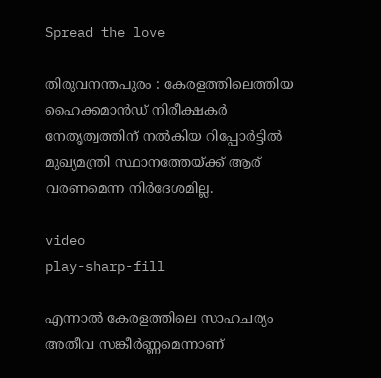Spread the love

തിരുവനന്തപുരം : കേരളത്തിലെത്തിയ ഹൈക്കമാൻഡ് നിരീക്ഷകർ നേതൃത്വത്തിന് നല്‍കിയ റിപ്പോർട്ടില്‍ മുഖ്യമന്ത്രി സ്ഥാനത്തേയ്ക്ക് ആര് വരണമെന്ന നിർദേശമില്ല.

video
play-sharp-fill

എന്നാല്‍ കേരളത്തിലെ സാഹചര്യം അതീവ സങ്കീർണ്ണമെന്നാണ്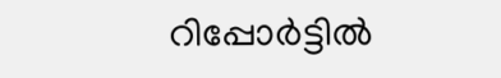റിപ്പോർട്ടില്‍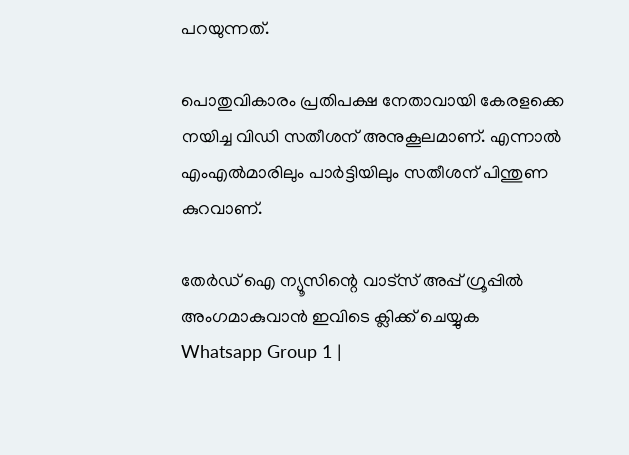പറയുന്നത്.

പൊതുവികാരം പ്രതിപക്ഷ നേതാവായി കേരളക്കെ നയിച്ച വിഡി സതീശന് അനുകൂലമാണ്. എന്നാല്‍ എംഎല്‍മാരിലും പാർട്ടിയിലും സതീശന് പിന്തുണ കുറവാണ്.

തേർഡ് ഐ ന്യൂസിന്റെ വാട്സ് അപ്പ് ഗ്രൂപ്പിൽ അംഗമാകുവാൻ ഇവിടെ ക്ലിക്ക് ചെയ്യുക
Whatsapp Group 1 |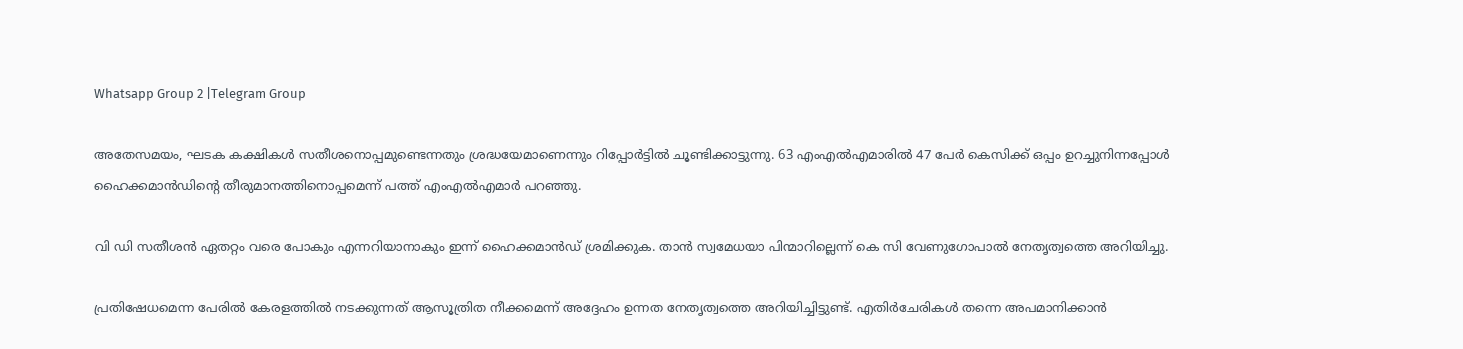Whatsapp Group 2 |Telegram Group

അതേസമയം, ഘടക കക്ഷികള്‍ സതീശനൊപ്പമുണ്ടെന്നതും ശ്രദ്ധയേമാണെന്നും റിപ്പോർട്ടില്‍ ചൂണ്ടിക്കാട്ടുന്നു. 63 എംഎല്‍എമാരില്‍ 47 പേർ കെസിക്ക് ഒപ്പം ഉറച്ചുനിന്നപ്പോള്‍ ഹൈക്കമാൻഡിൻ്റെ തീരുമാനത്തിനൊപ്പമെന്ന് പത്ത് എംഎല്‍എമാർ പറഞ്ഞു.

വി ഡി സതീശൻ ഏതറ്റം വരെ പോകും എന്നറിയാനാകും ഇന്ന് ഹൈക്കമാൻഡ് ശ്രമിക്കുക. താൻ സ്വമേധയാ പിന്മാറില്ലെന്ന് കെ സി വേണുഗോപാല്‍ നേതൃത്വത്തെ അറിയിച്ചു.

പ്രതിഷേധമെന്ന പേരില്‍ കേരളത്തില്‍ നടക്കുന്നത് ആസൂത്രിത നീക്കമെന്ന് അദ്ദേഹം ഉന്നത നേതൃത്വത്തെ അറിയിച്ചിട്ടുണ്ട്. എതിർചേരികള്‍ തന്നെ അപമാനിക്കാൻ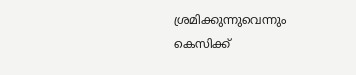ശ്രമിക്കുന്നുവെന്നും കെസിക്ക്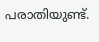പരാതിയുണ്ട്.